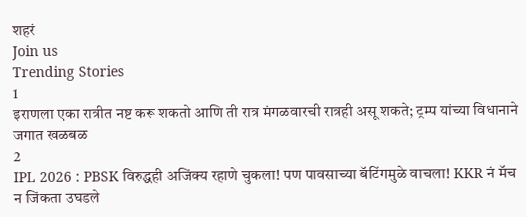शहरं
Join us
Trending Stories
1
इराणला एका रात्रीत नष्ट करू शकतो आणि ती रात्र मंगळवारची रात्रही असू शकते; ट्रम्प यांच्या विधानाने जगात खळबळ
2
IPL 2026 : PBSK विरुद्धही अजिंक्य रहाणे चुकला! पण पावसाच्या बॅटिंगमुळे वाचला! KKR नं मॅच न जिंकता उघडले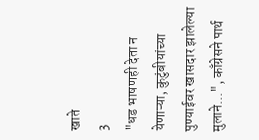खाते
3
"धड भाषणही देता न येणाऱ्या, कुटुंबीयांच्या पुण्याईवर खासदार झालेल्या मुलाने...", काँग्रेसने पार्थ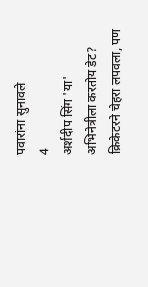पवारांना सुनावले
4
अर्शदीप सिंग 'या' अभिनेत्रीला करतोय डेट? क्रिकेटरने चेहरा लपवला, पण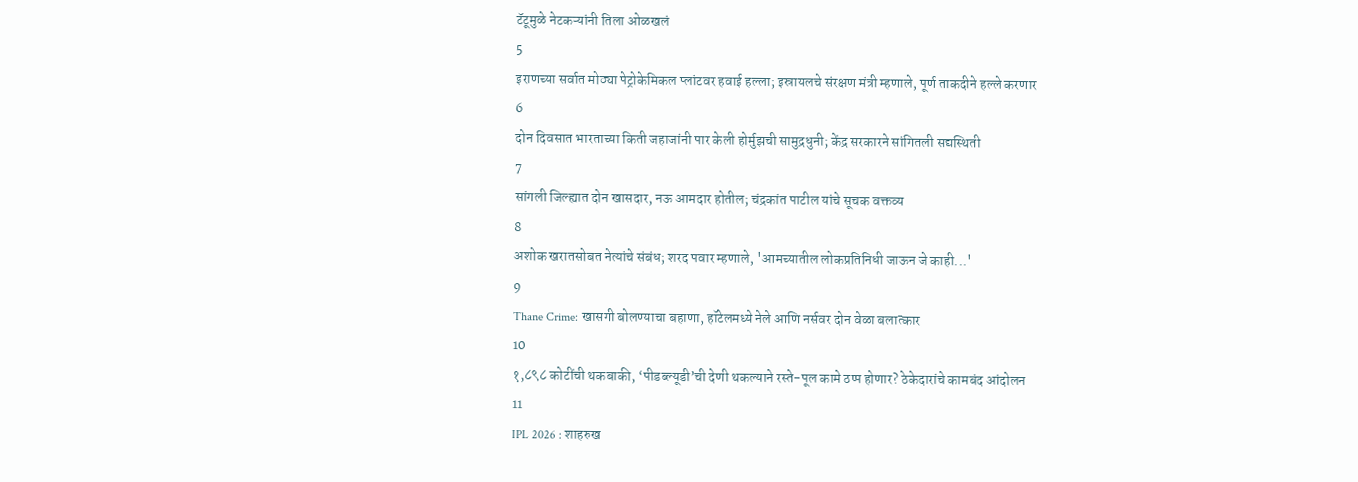टॅटूमुळे नेटकऱ्यांनी तिला ओळखलं
5
इराणच्या सर्वात मोठ्या पेट्रोकेमिकल प्लांटवर हवाई हल्ला; इस्रायलचे संरक्षण मंत्री म्हणाले, पूर्ण ताकदीने हल्ले करणार
6
दोन दिवसात भारताच्या किती जहाजांनी पार केली होर्मुझची सामुद्रधुनी; केंद्र सरकारने सांगितली सद्यस्थिती
7
सांगली जिल्ह्यात दोन खासदार, नऊ आमदार होतील; चंद्रकांत पाटील यांचे सूचक वक्तव्य
8
अशोक खरातसोबत नेत्यांचे संबंध; शरद पवार म्हणाले, 'आमच्यातील लोकप्रतिनिधी जाऊन जे काही...'
9
Thane Crime: खासगी बोलण्याचा बहाणा, हॉटेलमध्ये नेले आणि नर्सवर दोन वेळा बलात्कार
10
१,८९८ कोटींची थकबाकी, ‘पीडब्ल्यूडी’ची देणी थकल्याने रस्ते-पूल कामे ठप्प होणार? ठेकेदारांचे कामबंद आंदोलन
11
IPL 2026 : शाहरुख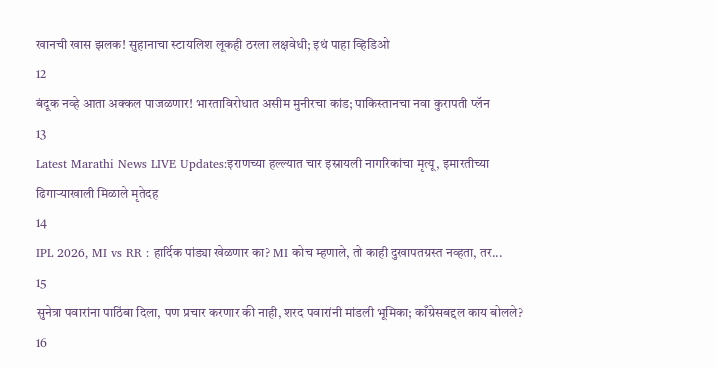खानची खास झलक! सुहानाचा स्टायलिश लूकही ठरला लक्षवेधी; इथं पाहा व्हिडिओ
12
बंदूक नव्हे आता अक्कल पाजळणार! भारताविरोधात असीम मुनीरचा कांड; पाकिस्तानचा नवा कुरापती प्लॅन
13
Latest Marathi News LIVE Updates:इराणच्या हल्ल्यात चार इस्रायली नागरिकांचा मृत्यू, इमारतीच्या ढिगाऱ्याखाली मिळाले मृतेदह
14
IPL 2026, MI vs RR : हार्दिक पांड्या खेळणार का? MI कोच म्हणाले, तो काही दुखापतग्रस्त नव्हता, तर...
15
सुनेत्रा पवारांना पाठिंबा दिला, पण प्रचार करणार की नाही, शरद पवारांनी मांडली भूमिका; काँग्रेसबद्दल काय बोलले?
16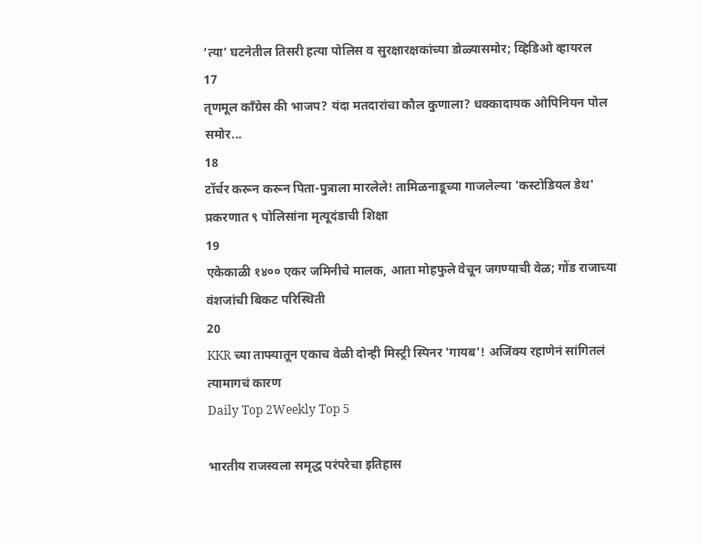‘त्या’ घटनेतील तिसरी हत्या पोलिस व सुरक्षारक्षकांच्या डोळ्यासमोर; व्हिडिओ व्हायरल
17
तृणमूल काँग्रेस की भाजप? यंदा मतदारांचा कौल कुणाला? धक्कादायक ओपिनियन पोल समोर...
18
टॉर्चर करून करून पिता-पुत्राला मारलेले! तामिळनाडूच्या गाजलेल्या 'कस्टोडियल डेथ' प्रकरणात ९ पोलिसांना मृत्यूदंडाची शिक्षा
19
एकेकाळी १४०० एकर जमिनीचे मालक, आता मोहफुले वेचून जगण्याची वेळ; गोंड राजाच्या वंशजांची बिकट परिस्थिती
20
KKR च्या ताफ्यातून एकाच वेळी दोन्ही मिस्ट्री स्पिनर 'गायब'! अजिंक्य रहाणेनं सांगितलं त्यामागचं कारण
Daily Top 2Weekly Top 5

भारतीय राजस्वला समृद्ध परंपरेचा इतिहास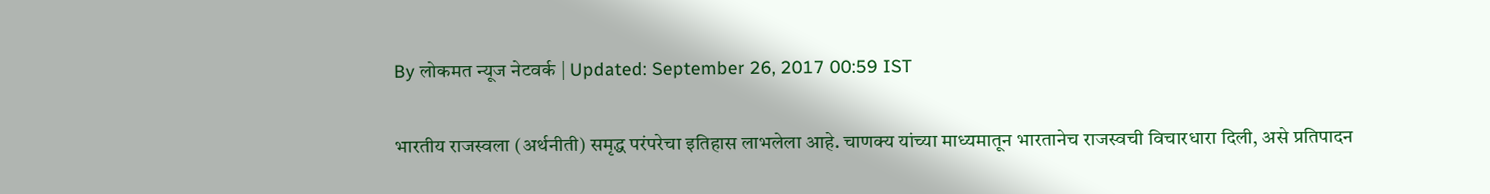By लोकमत न्यूज नेटवर्क | Updated: September 26, 2017 00:59 IST

भारतीय राजस्वला (अर्थनीती) समृद्ध परंपरेचा इतिहास लाभलेला आहे. चाणक्य यांच्या माध्यमातून भारतानेच राजस्वची विचारधारा दिली, असे प्रतिपादन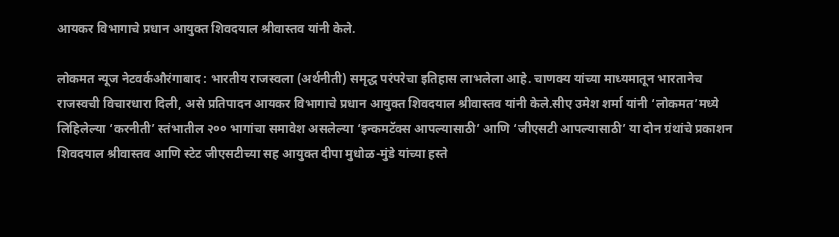आयकर विभागाचे प्रधान आयुक्त शिवदयाल श्रीवास्तव यांनी केले.

लोकमत न्यूज नेटवर्कऔरंगाबाद : भारतीय राजस्वला (अर्थनीती) समृद्ध परंपरेचा इतिहास लाभलेला आहे. चाणक्य यांच्या माध्यमातून भारतानेच राजस्वची विचारधारा दिली, असे प्रतिपादन आयकर विभागाचे प्रधान आयुक्त शिवदयाल श्रीवास्तव यांनी केले.सीए उमेश शर्मा यांनी ‘लोकमत’मध्ये लिहिलेल्या ‘करनीती’ स्तंभातील २०० भागांचा समावेश असलेल्या ‘इन्कमटॅक्स आपल्यासाठी’ आणि ‘जीएसटी आपल्यासाठी’ या दोन ग्रंथांचे प्रकाशन शिवदयाल श्रीवास्तव आणि स्टेट जीएसटीच्या सह आयुक्त दीपा मुधोळ-मुंडे यांच्या हस्ते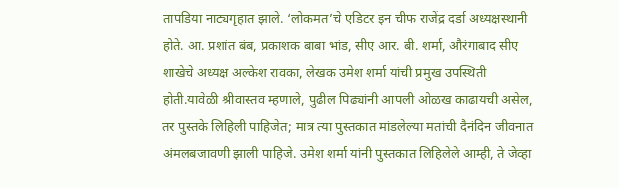तापडिया नाट्यगृहात झाले. ‘लोकमत’चे एडिटर इन चीफ राजेंद्र दर्डा अध्यक्षस्थानी होते. आ. प्रशांत बंब, प्रकाशक बाबा भांड, सीए आर. बी. शर्मा, औरंगाबाद सीए शाखेचे अध्यक्ष अल्केश रावका, लेखक उमेश शर्मा यांची प्रमुख उपस्थिती होती.यावेळी श्रीवास्तव म्हणाले, पुढील पिढ्यांनी आपली ओळख काढायची असेल, तर पुस्तके लिहिली पाहिजेत; मात्र त्या पुस्तकात मांडलेल्या मतांची दैनंदिन जीवनात अंमलबजावणी झाली पाहिजे. उमेश शर्मा यांनी पुस्तकात लिहिलेले आम्ही, ते जेव्हा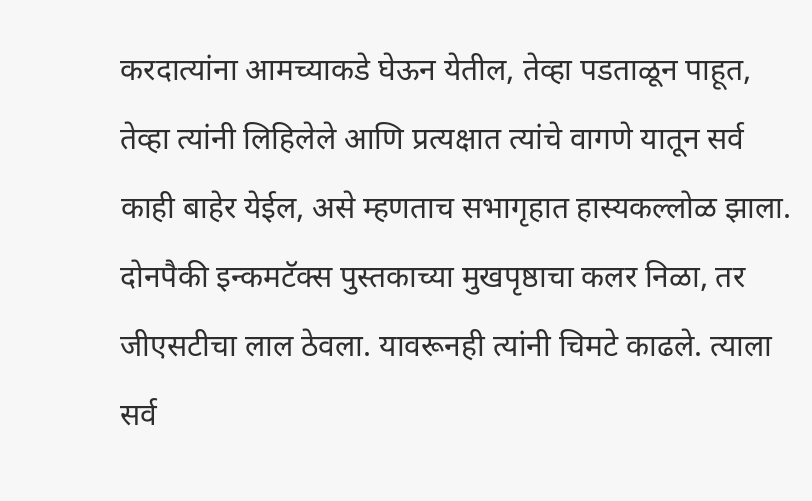करदात्यांना आमच्याकडे घेऊन येतील, तेव्हा पडताळून पाहूत, तेव्हा त्यांनी लिहिलेले आणि प्रत्यक्षात त्यांचे वागणे यातून सर्व काही बाहेर येईल, असे म्हणताच सभागृहात हास्यकल्लोळ झाला. दोनपैकी इन्कमटॅक्स पुस्तकाच्या मुखपृष्ठाचा कलर निळा, तर जीएसटीचा लाल ठेवला. यावरूनही त्यांनी चिमटे काढले. त्याला सर्व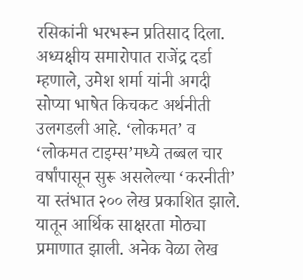रसिकांनी भरभरून प्रतिसाद दिला. अध्यक्षीय समारोपात राजेंद्र दर्डा म्हणाले, उमेश शर्मा यांनी अगदी सोप्या भाषेत किचकट अर्थनीती उलगडली आहे. ‘लोकमत’ व ‘लोकमत टाइम्स’मध्ये तब्बल चार वर्षांपासून सुरू असलेल्या ‘करनीती’ या स्तंभात २०० लेख प्रकाशित झाले. यातून आर्थिक साक्षरता मोठ्या प्रमाणात झाली. अनेक वेळा लेख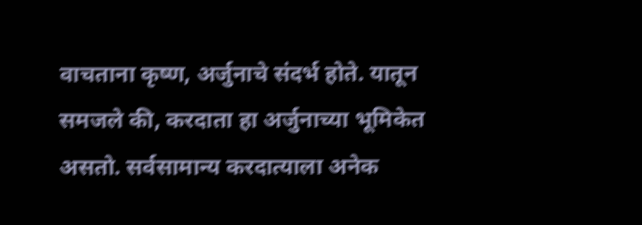वाचताना कृष्ण, अर्जुनाचे संदर्भ होते. यातून समजले की, करदाता हा अर्जुनाच्या भूमिकेत असतो. सर्वसामान्य करदात्याला अनेक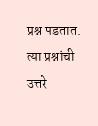प्रश्न पडतात. त्या प्रश्नांची उत्तरे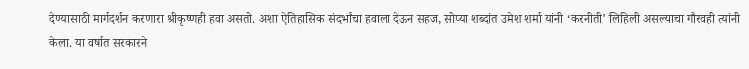देण्यासाठी मार्गदर्शन करणारा श्रीकृष्णही हवा असतो. अशा ऐतिहासिक संदर्भांचा हवाला देऊन सहज, सोप्या शब्दांत उमेश शर्मा यांनी ‘करनीती’ लिहिली असल्याचा गौरवही त्यांनी केला. या वर्षात सरकारने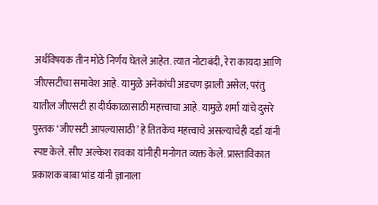अर्थविषयक तीन मोठे निर्णय घेतले आहेत. त्यात नोटाबंदी, रेरा कायदा आणि जीएसटीचा समावेश आहे. यामुळे अनेकांची अडचण झाली असेल; परंतु यातील जीएसटी हा दीर्घकाळासाठी महत्त्वाचा आहे. यामुळे शर्मा यांचे दुसरे पुस्तक ‘जीएसटी आपल्यासाठी’ हे तितकेच महत्त्वाचे असल्याचेही दर्डा यांनी स्पष्ट केले. सीए अल्केश रावका यांनीही मनोगत व्यक्त केले. प्रास्ताविकात प्रकाशक बाबा भांड यांनी ज्ञानाला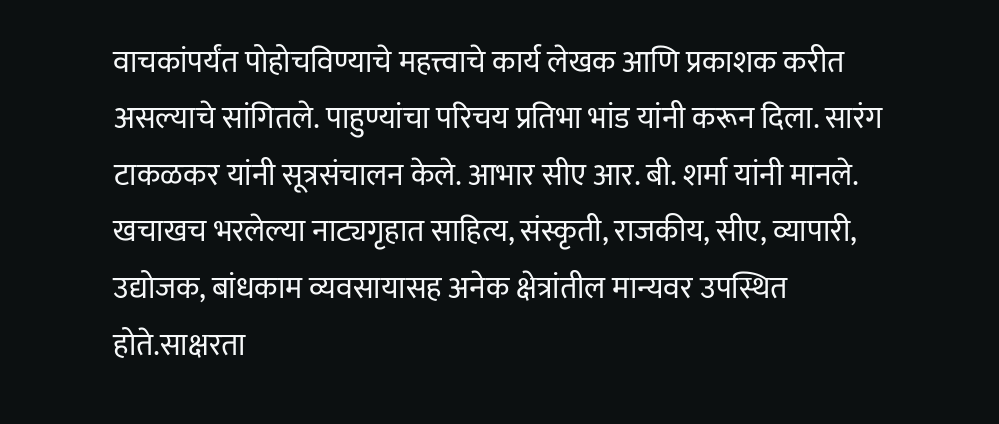वाचकांपर्यंत पोहोचविण्याचे महत्त्वाचे कार्य लेखक आणि प्रकाशक करीत असल्याचे सांगितले. पाहुण्यांचा परिचय प्रतिभा भांड यांनी करून दिला. सारंग टाकळकर यांनी सूत्रसंचालन केले. आभार सीए आर. बी. शर्मा यांनी मानले. खचाखच भरलेल्या नाट्यगृहात साहित्य, संस्कृती, राजकीय, सीए, व्यापारी, उद्योजक, बांधकाम व्यवसायासह अनेक क्षेत्रांतील मान्यवर उपस्थित होते.साक्षरता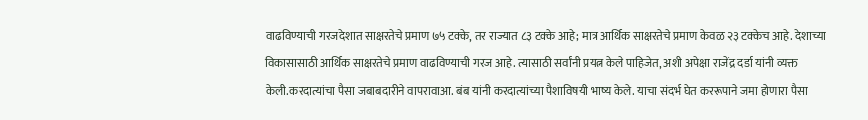वाढविण्याची गरजदेशात साक्षरतेचे प्रमाण ७५ टक्के, तर राज्यात ८३ टक्के आहे; मात्र आर्थिक साक्षरतेचे प्रमाण केवळ २३ टक्केच आहे. देशाच्या विकासासाठी आर्थिक साक्षरतेचे प्रमाण वाढविण्याची गरज आहे. त्यासाठी सर्वांनी प्रयत्न केले पाहिजेत, अशी अपेक्षा राजेंद्र दर्डा यांनी व्यक्त केली.करदात्यांचा पैसा जबाबदारीने वापरावाआ. बंब यांनी करदात्यांच्या पैशाविषयी भाष्य केले. याचा संदर्भ घेत कररूपाने जमा होणारा पैसा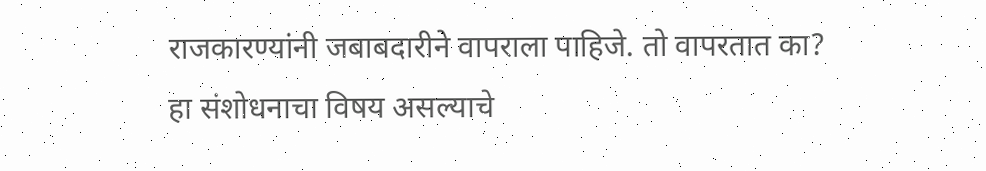राजकारण्यांनी जबाबदारीने वापराला पाहिजे. तो वापरतात का? हा संशोधनाचा विषय असल्याचे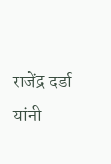राजेंद्र दर्डा यांनी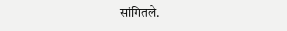सांगितले.